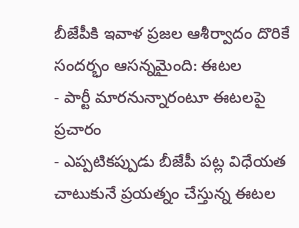బీజేపీకి ఇవాళ ప్రజల ఆశీర్వాదం దొరికే సందర్భం ఆసన్నమైంది: ఈటల
- పార్టీ మారనున్నారంటూ ఈటలపై ప్రచారం
- ఎప్పటికప్పుడు బీజేపీ పట్ల విధేయత చాటుకునే ప్రయత్నం చేస్తున్న ఈటల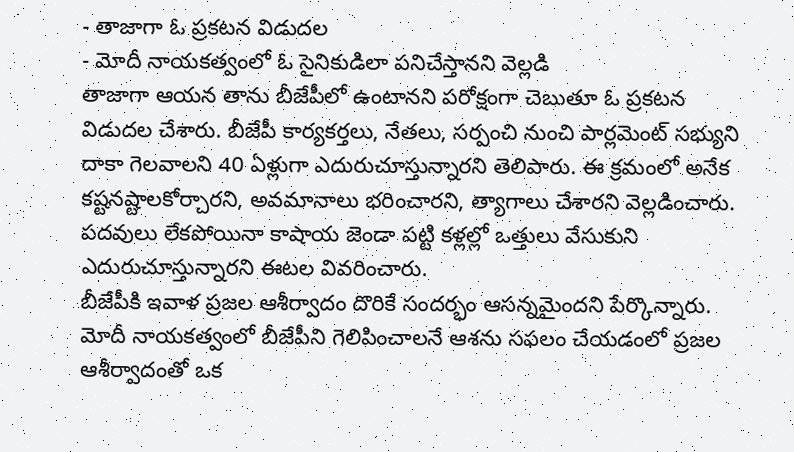- తాజాగా ఓ ప్రకటన విడుదల
- మోదీ నాయకత్వంలో ఓ సైనికుడిలా పనిచేస్తానని వెల్లడి
తాజాగా ఆయన తాను బీజేపీలో ఉంటానని పరోక్షంగా చెబుతూ ఓ ప్రకటన విడుదల చేశారు. బీజేపీ కార్యకర్తలు, నేతలు, సర్పంచి నుంచి పార్లమెంట్ సభ్యుని దాకా గెలవాలని 40 ఏళ్లుగా ఎదురుచూస్తున్నారని తెలిపారు. ఈ క్రమంలో అనేక కష్టనష్టాలకోర్చారని, అవమానాలు భరించారని, త్యాగాలు చేశారని వెల్లడించారు. పదవులు లేకపోయినా కాషాయ జెండా పట్టి కళ్లల్లో ఒత్తులు వేసుకుని ఎదురుచూస్తున్నారని ఈటల వివరించారు.
బీజేపీకి ఇవాళ ప్రజల ఆశీర్వాదం దొరికే సందర్భం ఆసన్నమైందని పేర్కొన్నారు. మోదీ నాయకత్వంలో బీజేపీని గెలిపించాలనే ఆశను సఫలం చేయడంలో ప్రజల ఆశీర్వాదంతో ఒక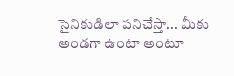సైనికుడిలా పనిచేస్తా... మీకు అండగా ఉంటా అంటూ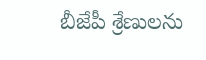బీజేపీ శ్రేణులను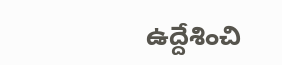ఉద్దేశించి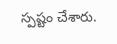స్పష్టం చేశారు.